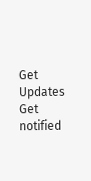Get Updates
Get notified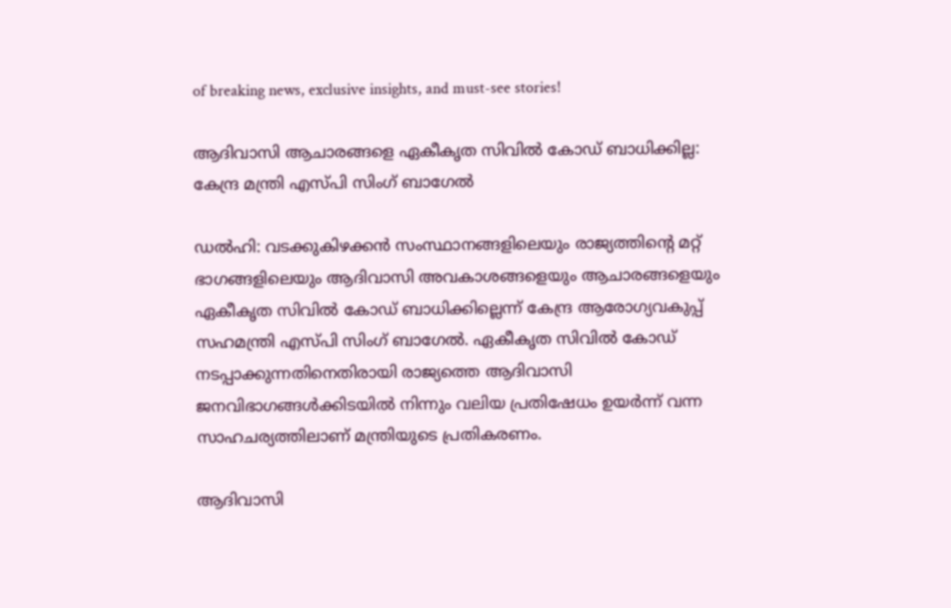of breaking news, exclusive insights, and must-see stories!

ആദിവാസി ആചാരങ്ങളെ ഏകീകൃത സിവില്‍ കോഡ് ബാധിക്കില്ല: കേന്ദ്ര മന്ത്രി എസ്പി സിംഗ് ബാഗേൽ

ഡൽഹി: വടക്കുകിഴക്കൻ സംസ്ഥാനങ്ങളിലെയും രാജ്യത്തിന്റെ മറ്റ് ഭാഗങ്ങളിലെയും ആദിവാസി അവകാശങ്ങളെയും ആചാരങ്ങളെയും ഏകീകൃത സിവില്‍ കോഡ് ബാധിക്കില്ലെന്ന് കേന്ദ്ര ആരോഗ്യവകുപ്പ് സഹമന്ത്രി എസ്പി സിംഗ് ബാഗേൽ. ഏകീകൃത സിവില്‍ കോഡ് നടപ്പാക്കുന്നതിനെതിരായി രാജ്യത്തെ ആദിവാസി ജനവിഭാഗങ്ങള്‍ക്കിടയില്‍ നിന്നും വലിയ പ്രതിഷേധം ഉയർന്ന് വന്ന സാഹചര്യത്തിലാണ് മന്ത്രിയുടെ പ്രതികരണം.

ആദിവാസി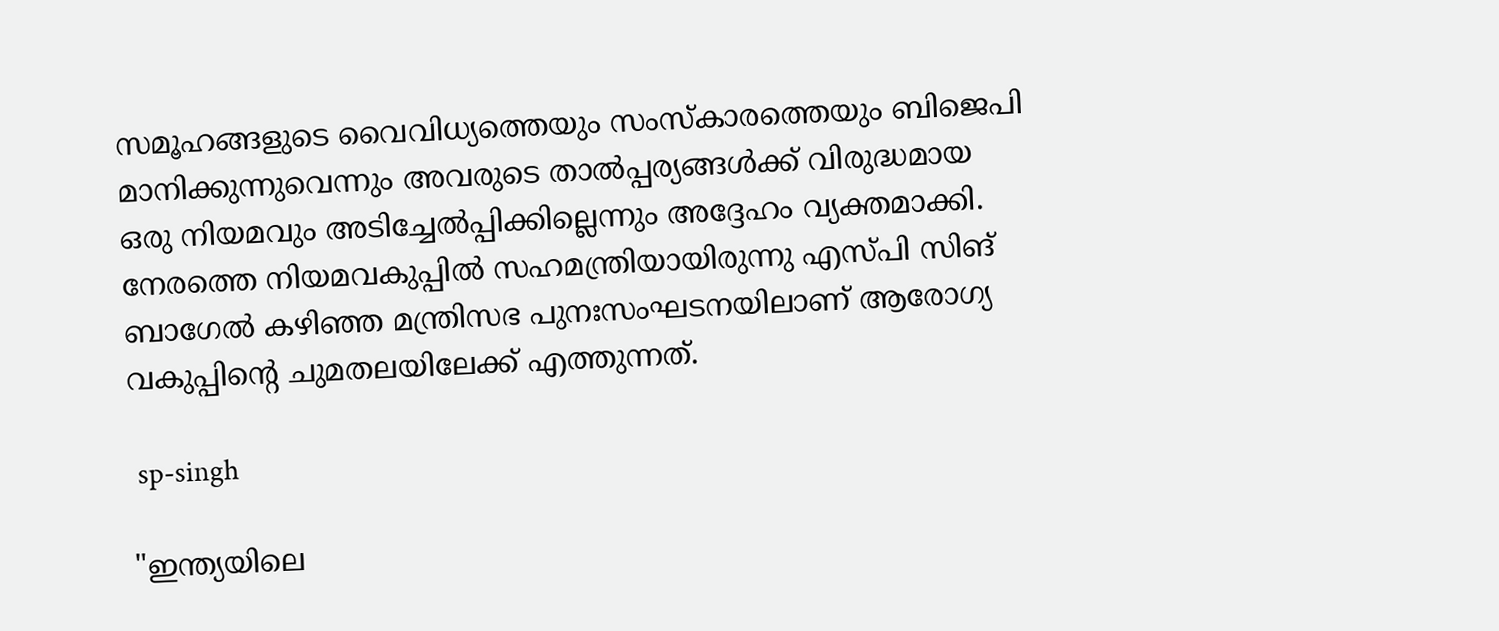സമൂഹങ്ങളുടെ വൈവിധ്യത്തെയും സംസ്‌കാരത്തെയും ബിജെപി മാനിക്കുന്നുവെന്നും അവരുടെ താൽപ്പര്യങ്ങൾക്ക് വിരുദ്ധമായ ഒരു നിയമവും അടിച്ചേൽപ്പിക്കില്ലെന്നും അദ്ദേഹം വ്യക്തമാക്കി. നേരത്തെ നിയമവകുപ്പില്‍ സഹമന്ത്രിയായിരുന്നു എസ്പി സിങ് ബാഗേല്‍ കഴിഞ്ഞ മന്ത്രിസഭ പുനഃസംഘടനയിലാണ് ആരോഗ്യ വകുപ്പിന്റെ ചുമതലയിലേക്ക് എത്തുന്നത്.

 sp-singh

"ഇന്ത്യയിലെ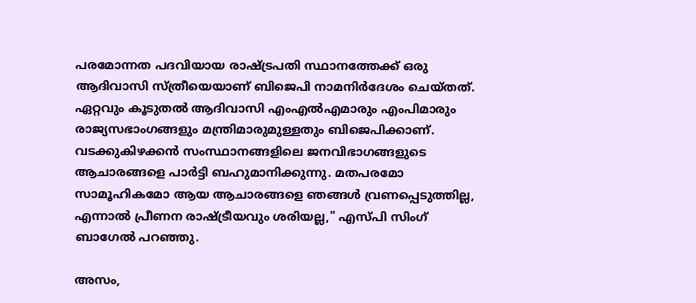പരമോന്നത പദവിയായ രാഷ്ട്രപതി സ്ഥാനത്തേക്ക് ഒരു ആദിവാസി സ്ത്രീയെയാണ് ബിജെപി നാമനിർദേശം ചെയ്തത്. ഏറ്റവും കൂടുതൽ ആദിവാസി എംഎൽഎമാരും എംപിമാരും രാജ്യസഭാംഗങ്ങളും മന്ത്രിമാരുമുള്ളതും ബിജെപിക്കാണ്. വടക്കുകിഴക്കൻ സംസ്ഥാനങ്ങളിലെ ജനവിഭാഗങ്ങളുടെ ആചാരങ്ങളെ പാർട്ടി ബഹുമാനിക്കുന്നു. മതപരമോ സാമൂഹികമോ ആയ ആചാരങ്ങളെ ഞങ്ങൾ വ്രണപ്പെടുത്തില്ല, എന്നാൽ പ്രീണന രാഷ്ട്രീയവും ശരിയല്ല," എസ്പി സിംഗ് ബാഗേൽ പറഞ്ഞു.

അസം,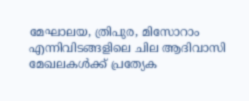മേഘാലയ, ത്രിപുര, മിസോറാം എന്നിവിടങ്ങളിലെ ചില ആദിവാസി മേഖലകൾക്ക് പ്രത്യേക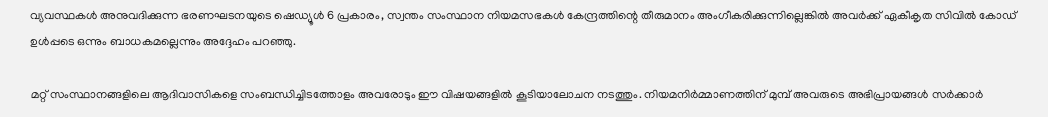വ്യവസ്ഥകൾ അനുവദിക്കുന്ന ഭരണഘടനയുടെ ഷെഡ്യൂൾ 6 പ്രകാരം, സ്വന്തം സംസ്ഥാന നിയമസഭകൾ കേന്ദ്രത്തിന്റെ തീരുമാനം അംഗീകരിക്കുന്നില്ലെങ്കിൽ അവർക്ക് ഏകീകൃത സിവില്‍ കോഡ് ഉള്‍പ്പടെ ഒന്നും ബാധകമല്ലെന്നും അദ്ദേഹം പറഞ്ഞു.

മറ്റ് സംസ്ഥാനങ്ങളിലെ ആദിവാസികളെ സംബന്ധിച്ചിടത്തോളം അവരോടും ഈ വിഷയങ്ങളില്‍ കൂടിയാലോചന നടത്തും. നിയമനിർമ്മാണത്തിന് മുമ്പ് അവരുടെ അഭിപ്രായങ്ങൾ സർക്കാർ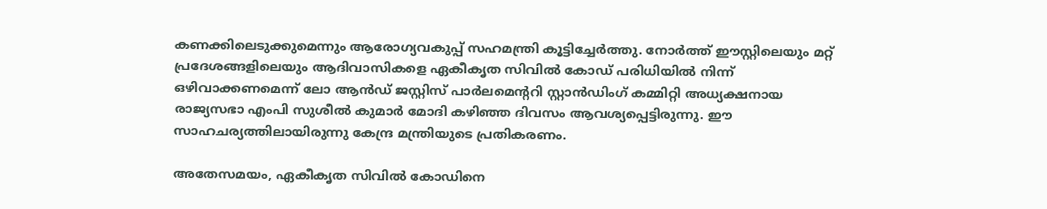കണക്കിലെടുക്കുമെന്നും ആരോഗ്യവകുപ്പ് സഹമന്ത്രി കൂട്ടിച്ചേർത്തു. നോർത്ത് ഈസ്റ്റിലെയും മറ്റ് പ്രദേശങ്ങളിലെയും ആദിവാസികളെ ഏകീകൃത സിവില്‍ കോഡ് പരിധിയിൽ നിന്ന് ഒഴിവാക്കണമെന്ന് ലോ ആന്‍ഡ് ജസ്റ്റിസ് പാർലമെന്ററി സ്റ്റാൻഡിംഗ് കമ്മിറ്റി അധ്യക്ഷനായ രാജ്യസഭാ എംപി സുശീൽ കുമാർ മോദി കഴിഞ്ഞ ദിവസം ആവശ്യപ്പെട്ടിരുന്നു. ഈ സാഹചര്യത്തിലായിരുന്നു കേന്ദ്ര മന്ത്രിയുടെ പ്രതികരണം.

അതേസമയം, ഏകീകൃത സിവില്‍ കോഡിനെ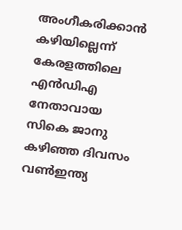അംഗീകരിക്കാന്‍ കഴിയില്ലെന്ന് കേരളത്തിലെ എന്‍ഡിഎ നേതാവായ സികെ ജാനു കഴിഞ്ഞ ദിവസം വണ്‍ഇന്ത്യ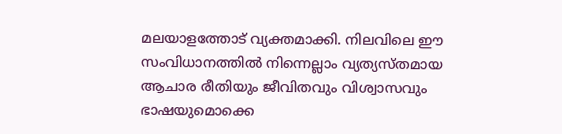മലയാളത്തോട് വ്യക്തമാക്കി. നിലവിലെ ഈ സംവിധാനത്തില്‍ നിന്നെല്ലാം വ്യത്യസ്തമായ ആചാര രീതിയും ജീവിതവും വിശ്വാസവും ഭാഷയുമൊക്കെ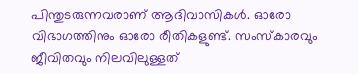പിന്തുടരുന്നവരാണ് ആദിവാസികള്‍. ഓരോ വിഭാഗത്തിനും ഓരോ രീതികളുണ്ട്. സംസ്‌കാരവും ജീവിതവും നിലവിലുള്ളത്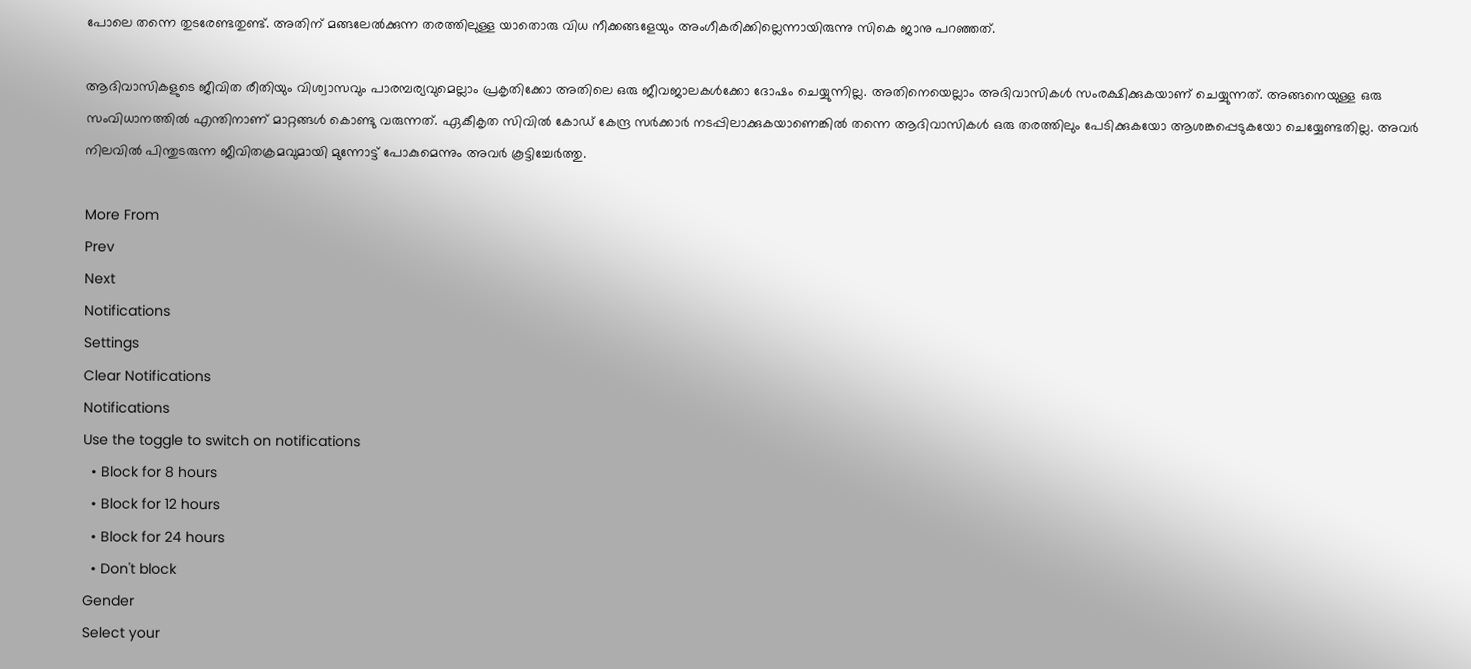പോലെ തന്നെ തുടരേണ്ടതുണ്ട്. അതിന് മങ്ങലേല്‍ക്കുന്ന തരത്തിലുള്ള യാതൊരു വിധ നീക്കങ്ങളേയും അംഗീകരിക്കില്ലെന്നായിരുന്നു സികെ ജാനു പറഞ്ഞത്.

ആദിവാസികളുടെ ജീവിത രീതിയും വിശ്വാസവും പാരമ്പര്യവുമെല്ലാം പ്രകൃതിക്കോ അതിലെ ഒരു ജീവജാലകള്‍ക്കോ ദോഷം ചെയ്യുന്നില്ല. അതിനെയെല്ലാം അദിവാസികള്‍ സംരക്ഷിക്കുകയാണ് ചെയ്യുന്നത്. അങ്ങനെയുള്ള ഒരു സംവിധാനത്തില്‍ എന്തിനാണ് മാറ്റങ്ങള്‍ കൊണ്ടു വരുന്നത്. ഏകീകൃത സിവില്‍ കോഡ് കേന്ദ്ര സർക്കാർ നടപ്പിലാക്കുകയാണെങ്കില്‍ തന്നെ ആദിവാസികള്‍ ഒരു തരത്തിലും പേടിക്കുകയോ ആശങ്കപ്പെടുകയോ ചെയ്യേണ്ടതില്ല. അവർ നിലവില്‍ പിന്തുടരുന്ന ജീവിതക്രമവുമായി മുന്നോട്ട് പോകുമെന്നും അവർ കൂട്ടിച്ചേർത്തു.

More From
Prev
Next
Notifications
Settings
Clear Notifications
Notifications
Use the toggle to switch on notifications
  • Block for 8 hours
  • Block for 12 hours
  • Block for 24 hours
  • Don't block
Gender
Select your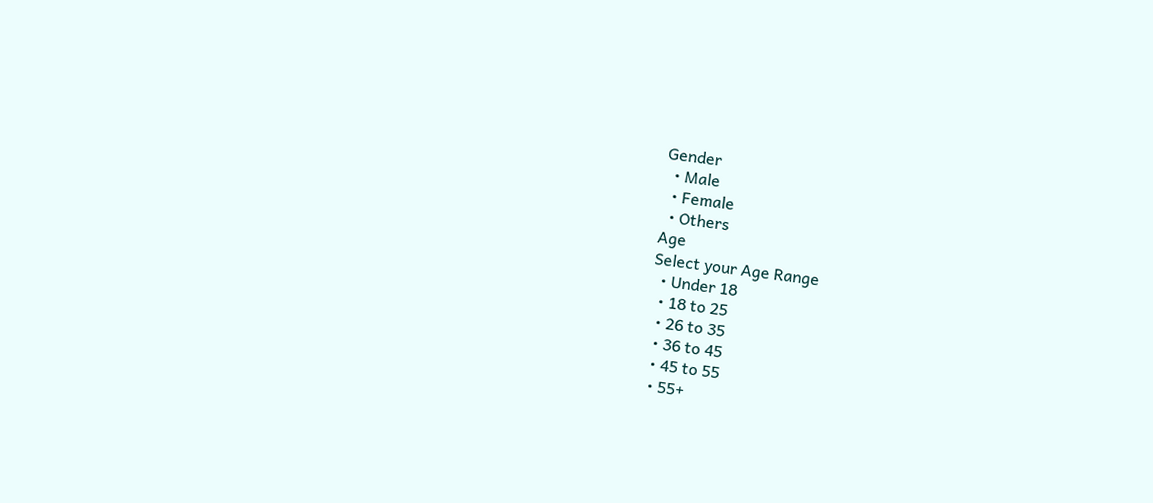Gender
  • Male
  • Female
  • Others
Age
Select your Age Range
  • Under 18
  • 18 to 25
  • 26 to 35
  • 36 to 45
  • 45 to 55
  • 55+